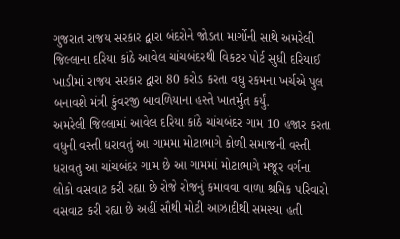ગુજરાત રાજય સરકાર દ્વારા બંદરોને જોડતા માર્ગોની સાથે અમરેલી જિલ્લાના દરિયા કાંઠે આવેલ ચાંચબંદરથી વિકટર પોર્ટ સુધી દરિયાઈ ખાડીમાં રાજય સરકાર દ્વારા 80 કરોડ કરતા વધુ રકમના ખર્ચએ પુલ બનાવશે મંત્રી કુંવરજી બાવળિયાના હસ્તે ખાતર્મુત કર્યું.
અમરેલી જિલ્લામાં આવેલ દરિયા કાંઠે ચાંચબંદર ગામ 10 હજાર કરતા વધુની વસ્તી ધરાવતું આ ગામમા મોટાભાગે કોળી સમાજની વસ્તી ધરાવતુ આ ચાંચબંદર ગામ છે આ ગામમાં મોટાભાગે મજૂર વર્ગના લોકો વસવાટ કરી રહ્યા છે રોજે રોજનું કમાવવા વાળા શ્રમિક પરિવારો વસવાટ કરી રહ્યા છે અહીં સૌથી મોટી આઝાદીથી સમસ્યા હતી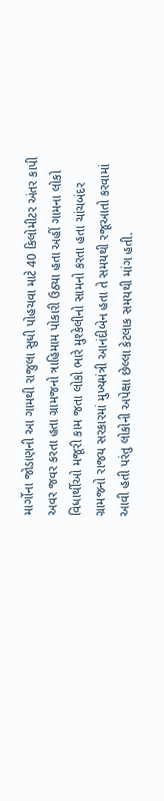માર્ગોના જોડાણની આ ગામથી રાજુલા સુધી પોહચવા માટે 40 કિલોમીટર અંતર કાપી અવર જવર કરતા હતા ગ્રામજનો ત્રાહિમામ પોકારી ઉઠ્યા હતા અહીં ગામના લોકો વિધાર્થીઓ મજૂરી કામ જતા લોકો ભારે મુશ્કેલીનો સામનો કરતા હતા ચાંચબંદર ગ્રામજનો રાજય સરકારમાં મુખ્યમંત્રી આનંદીબેન હતા તે સમયથી રજૂઆતો કરવામાં આવી હતી પરંતુ લોકોની અપેક્ષા છેલ્લા કેટલાક સમયથી માંગ હતી.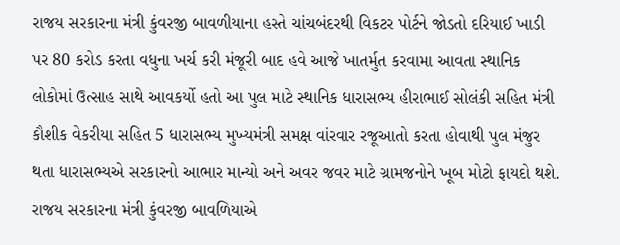રાજય સરકારના મંત્રી કુંવરજી બાવળીયાના હસ્તે ચાંચબંદરથી વિકટર પોર્ટને જોડતો દરિયાઈ ખાડી પર 80 કરોડ કરતા વધુના ખર્ચ કરી મંજૂરી બાદ હવે આજે ખાતર્મુત કરવામા આવતા સ્થાનિક લોકોમાં ઉત્સાહ સાથે આવકર્યો હતો આ પુલ માટે સ્થાનિક ધારાસભ્ય હીરાભાઈ સોલંકી સહિત મંત્રી કૌશીક વેકરીયા સહિત 5 ધારાસભ્ય મુખ્યમંત્રી સમક્ષ વાંરવાર રજૂઆતો કરતા હોવાથી પુલ મંજુર થતા ધારાસભ્યએ સરકારનો આભાર માન્યો અને અવર જવર માટે ગ્રામજનોને ખૂબ મોટો ફાયદો થશે. રાજય સરકારના મંત્રી કુંવરજી બાવળિયાએ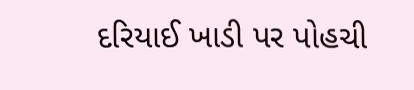દરિયાઈ ખાડી પર પોહચી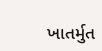ખાતર્મુત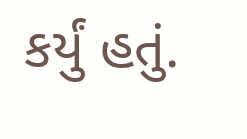કર્યું હતું.